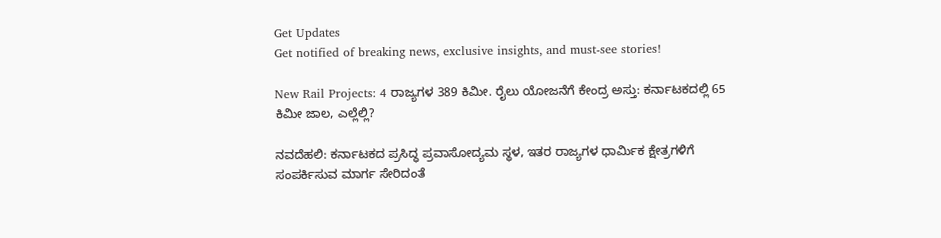Get Updates
Get notified of breaking news, exclusive insights, and must-see stories!

New Rail Projects: 4 ರಾಜ್ಯಗಳ 389 ಕಿಮೀ. ರೈಲು ಯೋಜನೆಗೆ ಕೇಂದ್ರ ಅಸ್ತು: ಕರ್ನಾಟಕದಲ್ಲಿ 65 ಕಿಮೀ ಜಾಲ, ಎಲ್ಲೆಲ್ಲಿ?

ನವದೆಹಲಿ: ಕರ್ನಾಟಕದ ಪ್ರಸಿದ್ಧ ಪ್ರವಾಸೋದ್ಯಮ ಸ್ಥಳ, ಇತರ ರಾಜ್ಯಗಳ ಧಾರ್ಮಿಕ ಕ್ಷೇತ್ರಗಳಿಗೆ ಸಂಪರ್ಕಿಸುವ ಮಾರ್ಗ ಸೇರಿದಂತೆ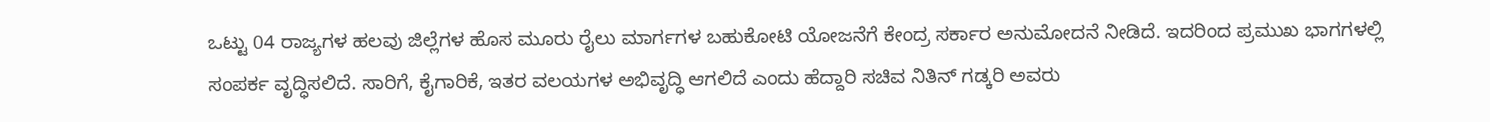ಒಟ್ಟು 04 ರಾಜ್ಯಗಳ ಹಲವು ಜಿಲ್ಲೆಗಳ ಹೊಸ ಮೂರು ರೈಲು ಮಾರ್ಗಗಳ ಬಹುಕೋಟಿ ಯೋಜನೆಗೆ ಕೇಂದ್ರ ಸರ್ಕಾರ ಅನುಮೋದನೆ ನೀಡಿದೆ. ಇದರಿಂದ ಪ್ರಮುಖ ಭಾಗಗಳಲ್ಲಿ ಸಂಪರ್ಕ ವೃದ್ಧಿಸಲಿದೆ. ಸಾರಿಗೆ, ಕೈಗಾರಿಕೆ, ಇತರ ವಲಯಗಳ ಅಭಿವೃದ್ಧಿ ಆಗಲಿದೆ ಎಂದು ಹೆದ್ದಾರಿ ಸಚಿವ ನಿತಿನ್ ಗಡ್ಕರಿ ಅವರು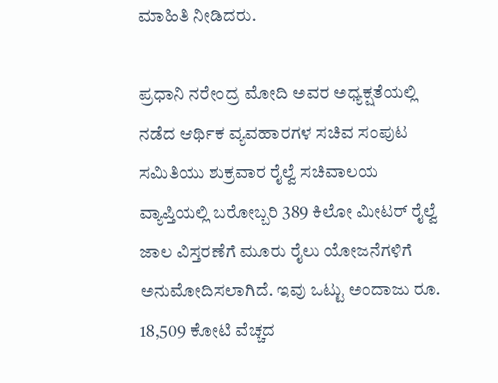ಮಾಹಿತಿ ನೀಡಿದರು.

ಪ್ರಧಾನಿ ನರೇಂದ್ರ ಮೋದಿ ಅವರ ಅಧ್ಯಕ್ಷತೆಯಲ್ಲಿ ನಡೆದ ಆರ್ಥಿಕ ವ್ಯವಹಾರಗಳ ಸಚಿವ ಸಂಪುಟ ಸಮಿತಿಯು ಶುಕ್ರವಾರ ರೈಲ್ವೆ ಸಚಿವಾಲಯ ವ್ಯಾಪ್ತಿಯಲ್ಲಿ ಬರೋಬ್ಬರಿ 389 ಕಿಲೋ ಮೀಟರ್ ರೈಲ್ವೆ ಜಾಲ ವಿಸ್ತರಣೆಗೆ ಮೂರು ರೈಲು ಯೋಜನೆಗಳಿಗೆ ಅನುಮೋದಿಸಲಾಗಿದೆ. ಇವು ಒಟ್ಟು ಅಂದಾಜು ರೂ. 18,509 ಕೋಟಿ ವೆಚ್ಚದ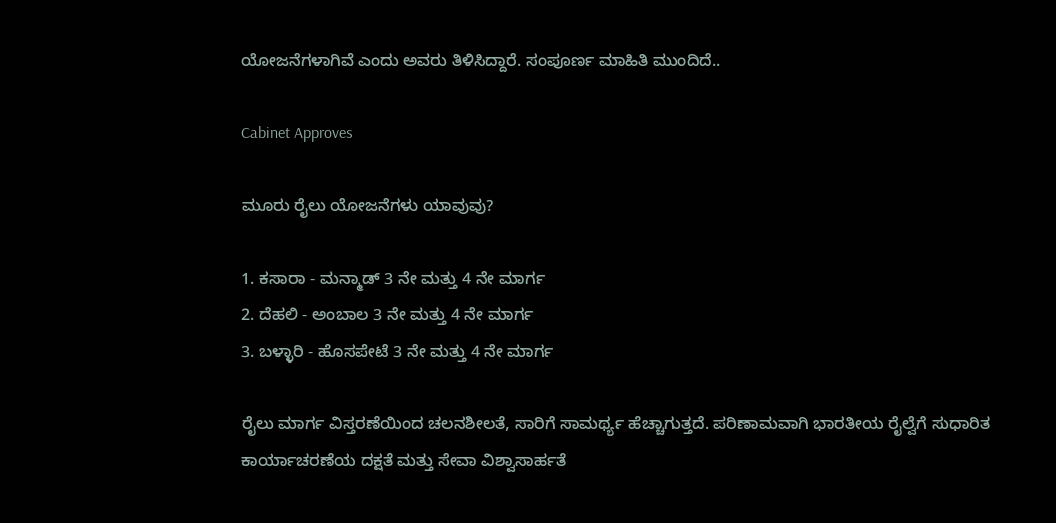ಯೋಜನೆಗಳಾಗಿವೆ ಎಂದು ಅವರು ತಿಳಿಸಿದ್ದಾರೆ. ಸಂಪೂರ್ಣ ಮಾಹಿತಿ ಮುಂದಿದೆ..

Cabinet Approves

ಮೂರು ರೈಲು ಯೋಜನೆಗಳು ಯಾವುವು?

1. ಕಸಾರಾ - ಮನ್ಮಾಡ್ 3 ನೇ ಮತ್ತು 4 ನೇ ಮಾರ್ಗ
2. ದೆಹಲಿ - ಅಂಬಾಲ 3 ನೇ ಮತ್ತು 4 ನೇ ಮಾರ್ಗ
3. ಬಳ್ಳಾರಿ - ಹೊಸಪೇಟೆ 3 ನೇ ಮತ್ತು 4 ನೇ ಮಾರ್ಗ

ರೈಲು ಮಾರ್ಗ ವಿಸ್ತರಣೆಯಿಂದ ಚಲನಶೀಲತೆ, ಸಾರಿಗೆ ಸಾಮರ್ಥ್ಯ ಹೆಚ್ಚಾಗುತ್ತದೆ. ಪರಿಣಾಮವಾಗಿ ಭಾರತೀಯ ರೈಲ್ವೆಗೆ ಸುಧಾರಿತ ಕಾರ್ಯಾಚರಣೆಯ ದಕ್ಷತೆ ಮತ್ತು ಸೇವಾ ವಿಶ್ವಾಸಾರ್ಹತೆ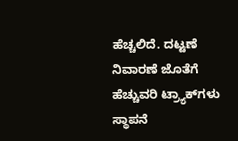ಹೆಚ್ಚಲಿದೆ. ದಟ್ಟಣೆ ನಿವಾರಣೆ ಜೊತೆಗೆ ಹೆಚ್ಚುವರಿ ಟ್ರ್ಯಾಕ್‌ಗಳು ಸ್ಥಾಪನೆ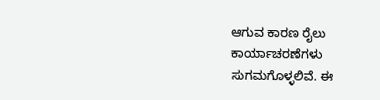ಆಗುವ ಕಾರಣ ರೈಲು ಕಾರ್ಯಾಚರಣೆಗಳು ಸುಗಮಗೊಳ್ಳಲಿವೆ. ಈ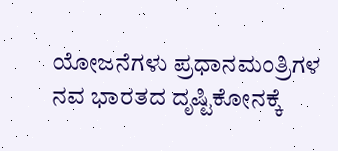ಯೋಜನೆಗಳು ಪ್ರಧಾನಮಂತ್ರಿಗಳ ನವ ಭಾರತದ ದೃಷ್ಟಿಕೋನಕ್ಕೆ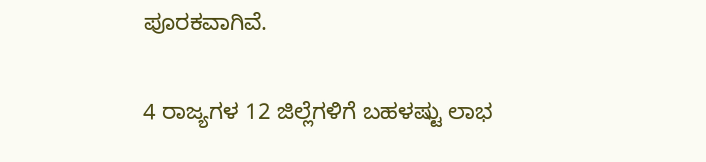ಪೂರಕವಾಗಿವೆ.

4 ರಾಜ್ಯಗಳ 12 ಜಿಲ್ಲೆಗಳಿಗೆ ಬಹಳಷ್ಟು ಲಾಭ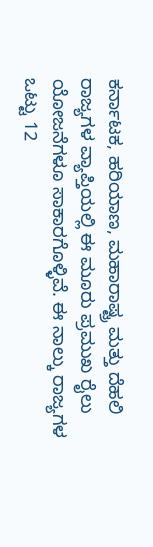ಕರ್ನಾಟಕ, ಹರಿಯಾಣ, ಮಹಾರಾಷ್ಟ್ರ ಮತ್ತು ದೆಹಲಿ ರಾಜ್ಯಗಳ ವ್ಯಾಪ್ತಿಯಲ್ಲಿ ಈ ಮೂರು ಪ್ರಮುಖ ರೈಲು ಯೋಜನೆಗಳೂ ಸಾಕಾರಗೊಳ್ಳಿವೆ. ಈ ನಾಲ್ಕು ರಾಜ್ಯಗಳ ಒಟ್ಟು 12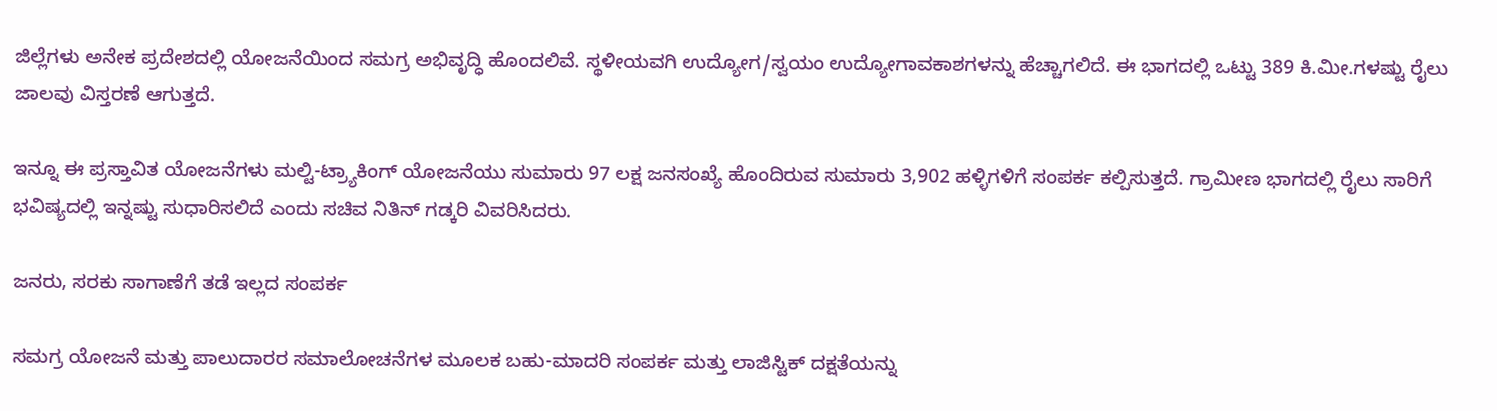ಜಿಲ್ಲೆಗಳು ಅನೇಕ ಪ್ರದೇಶದಲ್ಲಿ ಯೋಜನೆಯಿಂದ ಸಮಗ್ರ ಅಭಿವೃದ್ಧಿ ಹೊಂದಲಿವೆ. ಸ್ಥಳೀಯವಗಿ ಉದ್ಯೋಗ/ಸ್ವಯಂ ಉದ್ಯೋಗಾವಕಾಶಗಳನ್ನು ಹೆಚ್ಚಾಗಲಿದೆ. ಈ ಭಾಗದಲ್ಲಿ ಒಟ್ಟು 389 ಕಿ.ಮೀ.ಗಳಷ್ಟು ರೈಲು ಜಾಲವು ವಿಸ್ತರಣೆ ಆಗುತ್ತದೆ.

ಇನ್ನೂ ಈ ಪ್ರಸ್ತಾವಿತ ಯೋಜನೆಗಳು ಮಲ್ಟಿ-ಟ್ರ್ಯಾಕಿಂಗ್ ಯೋಜನೆಯು ಸುಮಾರು 97 ಲಕ್ಷ ಜನಸಂಖ್ಯೆ ಹೊಂದಿರುವ ಸುಮಾರು 3,902 ಹಳ್ಳಿಗಳಿಗೆ ಸಂಪರ್ಕ ಕಲ್ಪಿಸುತ್ತದೆ. ಗ್ರಾಮೀಣ ಭಾಗದಲ್ಲಿ ರೈಲು ಸಾರಿಗೆ ಭವಿಷ್ಯದಲ್ಲಿ ಇನ್ನಷ್ಟು ಸುಧಾರಿಸಲಿದೆ ಎಂದು ಸಚಿವ ನಿತಿನ್ ಗಡ್ಕರಿ ವಿವರಿಸಿದರು.

ಜನರು, ಸರಕು ಸಾಗಾಣೆಗೆ ತಡೆ ಇಲ್ಲದ ಸಂಪರ್ಕ

ಸಮಗ್ರ ಯೋಜನೆ ಮತ್ತು ಪಾಲುದಾರರ ಸಮಾಲೋಚನೆಗಳ ಮೂಲಕ ಬಹು-ಮಾದರಿ ಸಂಪರ್ಕ ಮತ್ತು ಲಾಜಿಸ್ಟಿಕ್ ದಕ್ಷತೆಯನ್ನು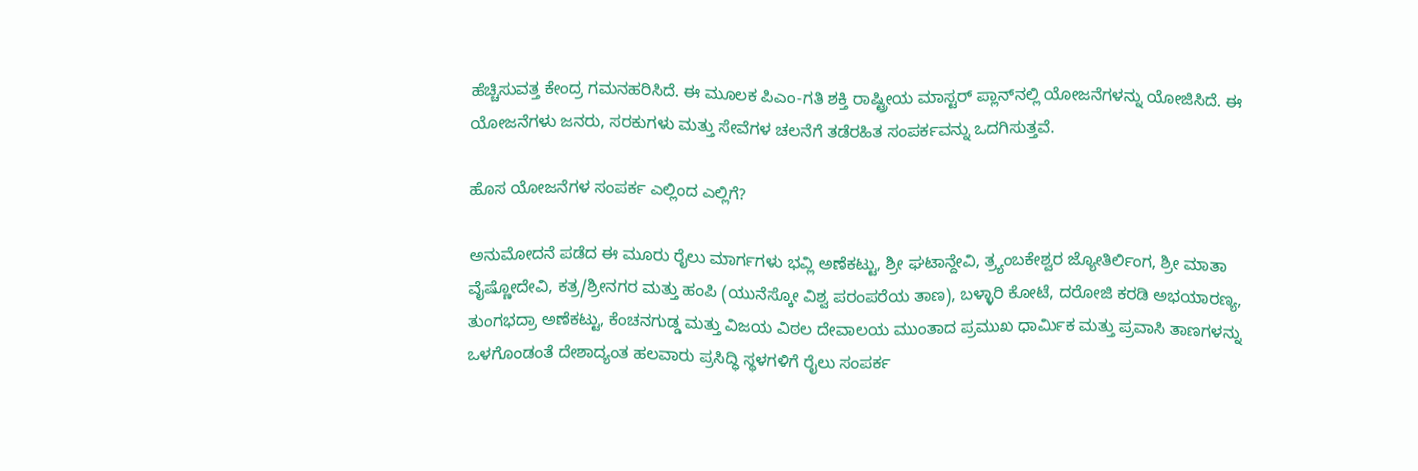ಹೆಚ್ಚಿಸುವತ್ತ ಕೇಂದ್ರ ಗಮನಹರಿಸಿದೆ. ಈ ಮೂಲಕ ಪಿಎಂ-ಗತಿ ಶಕ್ತಿ ರಾಷ್ಟ್ರೀಯ ಮಾಸ್ಟರ್ ಪ್ಲಾನ್‌ನಲ್ಲಿ ಯೋಜನೆಗಳನ್ನು ಯೋಜಿಸಿದೆ. ಈ ಯೋಜನೆಗಳು ಜನರು, ಸರಕುಗಳು ಮತ್ತು ಸೇವೆಗಳ ಚಲನೆಗೆ ತಡೆರಹಿತ ಸಂಪರ್ಕವನ್ನು ಒದಗಿಸುತ್ತವೆ.

ಹೊಸ ಯೋಜನೆಗಳ ಸಂಪರ್ಕ ಎಲ್ಲಿಂದ ಎಲ್ಲಿಗೆ?

ಅನುಮೋದನೆ ಪಡೆದ ಈ ಮೂರು ರೈಲು ಮಾರ್ಗಗಳು ಭವ್ಲಿ ಅಣೆಕಟ್ಟು, ಶ್ರೀ ಘಟಾನ್ದೇವಿ, ತ್ರ್ಯಂಬಕೇಶ್ವರ ಜ್ಯೋತಿರ್ಲಿಂಗ, ಶ್ರೀ ಮಾತಾ ವೈಷ್ಣೋದೇವಿ, ಕತ್ರ/ಶ್ರೀನಗರ ಮತ್ತು ಹಂಪಿ (ಯುನೆಸ್ಕೋ ವಿಶ್ವ ಪರಂಪರೆಯ ತಾಣ), ಬಳ್ಳಾರಿ ಕೋಟೆ, ದರೋಜಿ ಕರಡಿ ಅಭಯಾರಣ್ಯ, ತುಂಗಭದ್ರಾ ಅಣೆಕಟ್ಟು, ಕೆಂಚನಗುಡ್ಡ ಮತ್ತು ವಿಜಯ ವಿಠಲ ದೇವಾಲಯ ಮುಂತಾದ ಪ್ರಮುಖ ಧಾರ್ಮಿಕ ಮತ್ತು ಪ್ರವಾಸಿ ತಾಣಗಳನ್ನು ಒಳಗೊಂಡಂತೆ ದೇಶಾದ್ಯಂತ ಹಲವಾರು ಪ್ರಸಿದ್ಧಿ ಸ್ಥಳಗಳಿಗೆ ರೈಲು ಸಂಪರ್ಕ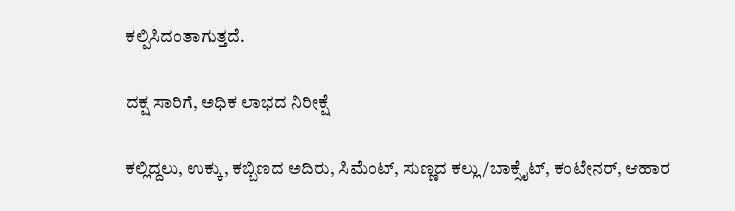ಕಲ್ಪಿಸಿದಂತಾಗುತ್ತದೆ.

ದಕ್ಷ ಸಾರಿಗೆ, ಅಧಿಕ ಲಾಭದ ನಿರೀಕ್ಷೆ

ಕಲ್ಲಿದ್ದಲು, ಉಕ್ಕು, ಕಬ್ಬಿಣದ ಅದಿರು, ಸಿಮೆಂಟ್, ಸುಣ್ಣದ ಕಲ್ಲು/ಬಾಕ್ಸೈಟ್, ಕಂಟೇನರ್, ಆಹಾರ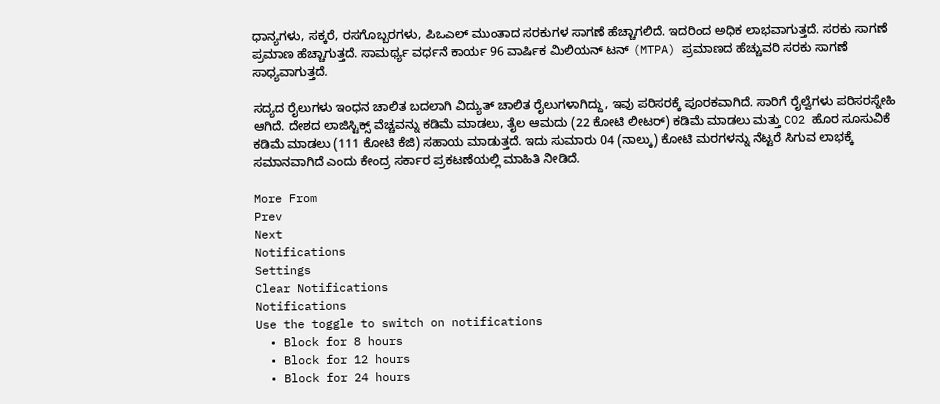ಧಾನ್ಯಗಳು, ಸಕ್ಕರೆ, ರಸಗೊಬ್ಬರಗಳು, ಪಿಒಎಲ್ ಮುಂತಾದ ಸರಕುಗಳ ಸಾಗಣೆ ಹೆಚ್ಚಾಗಲಿದೆ. ಇದರಿಂದ ಅಧಿಕ ಲಾಭವಾಗುತ್ತದೆ. ಸರಕು ಸಾಗಣೆ ಪ್ರಮಾಣ ಹೆಚ್ಚಾಗುತ್ತದೆ. ಸಾಮರ್ಥ್ಯ ವರ್ಧನೆ ಕಾರ್ಯ 96 ವಾರ್ಷಿಕ ಮಿಲಿಯನ್ ಟನ್ (MTPA) ಪ್ರಮಾಣದ ಹೆಚ್ಚುವರಿ ಸರಕು ಸಾಗಣೆ ಸಾಧ್ಯವಾಗುತ್ತದೆ.

ಸದ್ಯದ ರೈಲುಗಳು ಇಂಧನ ಚಾಲಿತ ಬದಲಾಗಿ ವಿದ್ಯುತ್ ಚಾಲಿತ ರೈಲುಗಳಾಗಿದ್ದು, ಇವು ಪರಿಸರಕ್ಕೆ ಪೂರಕವಾಗಿದೆ. ಸಾರಿಗೆ ರೈಲ್ವೆಗಳು ಪರಿಸರಸ್ನೇಹಿ ಆಗಿದೆ. ದೇಶದ ಲಾಜಿಸ್ಟಿಕ್ಸ್ ವೆಚ್ಚವನ್ನು ಕಡಿಮೆ ಮಾಡಲು, ತೈಲ ಆಮದು (22 ಕೋಟಿ ಲೀಟರ್) ಕಡಿಮೆ ಮಾಡಲು ಮತ್ತು CO2 ಹೊರ ಸೂಸುವಿಕೆ ಕಡಿಮೆ ಮಾಡಲು (111 ಕೋಟಿ ಕೆಜಿ) ಸಹಾಯ ಮಾಡುತ್ತದೆ. ಇದು ಸುಮಾರು 04 (ನಾಲ್ಕು) ಕೋಟಿ ಮರಗಳನ್ನು ನೆಟ್ಟರೆ ಸಿಗುವ ಲಾಭಕ್ಕೆ ಸಮಾನವಾಗಿದೆ ಎಂದು ಕೇಂದ್ರ ಸರ್ಕಾರ ಪ್ರಕಟಣೆಯಲ್ಲಿ ಮಾಹಿತಿ ನೀಡಿದೆ.

More From
Prev
Next
Notifications
Settings
Clear Notifications
Notifications
Use the toggle to switch on notifications
  • Block for 8 hours
  • Block for 12 hours
  • Block for 24 hours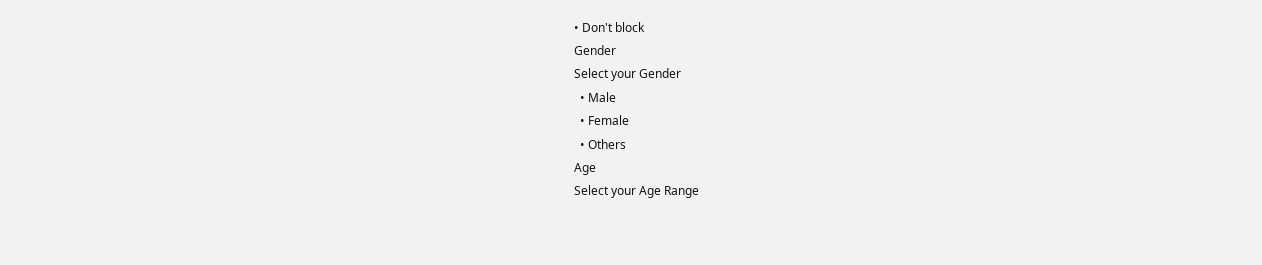• Don't block
Gender
Select your Gender
  • Male
  • Female
  • Others
Age
Select your Age Range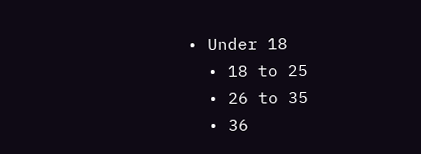• Under 18
  • 18 to 25
  • 26 to 35
  • 36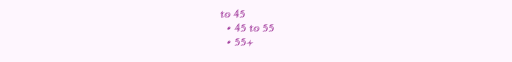to 45
  • 45 to 55
  • 55+